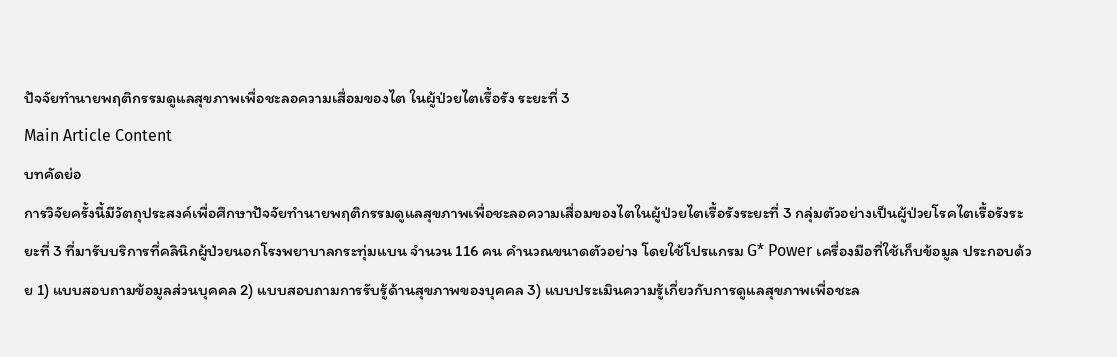ปัจจัยทำนายพฤติกรรมดูแลสุขภาพเพื่อชะลอความเสื่อมของไต ในผู้ป่วยไตเรื้อรัง ระยะที่ 3
Main Article Content
บทคัดย่อ
การวิจัยครั้งนี้มีวัตถุประสงค์เพื่อศึกษาปัจจัยทำนายพฤติกรรมดูแลสุขภาพเพื่อชะลอความเสื่อมของไตในผู้ป่วยไตเรื้อรังระยะที่ 3 กลุ่มตัวอย่างเป็นผู้ป่วยโรคไตเรื้อรังระยะที่ 3 ที่มารับบริการที่คลินิกผู้ป่วยนอกโรงพยาบาลกระทุ่มแบน จำนวน 116 คน คำนวณขนาดตัวอย่าง โดยใช้โปรแกรม G* Power เครื่องมือที่ใช้เก็บข้อมูล ประกอบด้วย 1) แบบสอบถามข้อมูลส่วนบุคคล 2) แบบสอบถามการรับรู้ด้านสุขภาพของบุคคล 3) แบบประเมินความรู้เกี่ยวกับการดูแลสุขภาพเพื่อชะล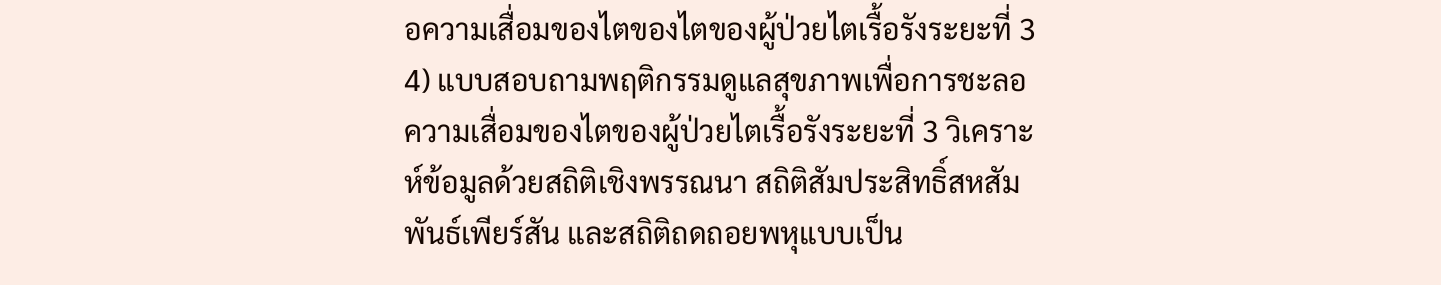อความเสื่อมของไตของไตของผู้ป่วยไตเรื้อรังระยะที่ 3 4) แบบสอบถามพฤติกรรมดูแลสุขภาพเพื่อการชะลอความเสื่อมของไตของผู้ป่วยไตเรื้อรังระยะที่ 3 วิเคราะห์ข้อมูลด้วยสถิติเชิงพรรณนา สถิติสัมประสิทธิ์สหสัมพันธ์เพียร์สัน และสถิติถดถอยพหุแบบเป็น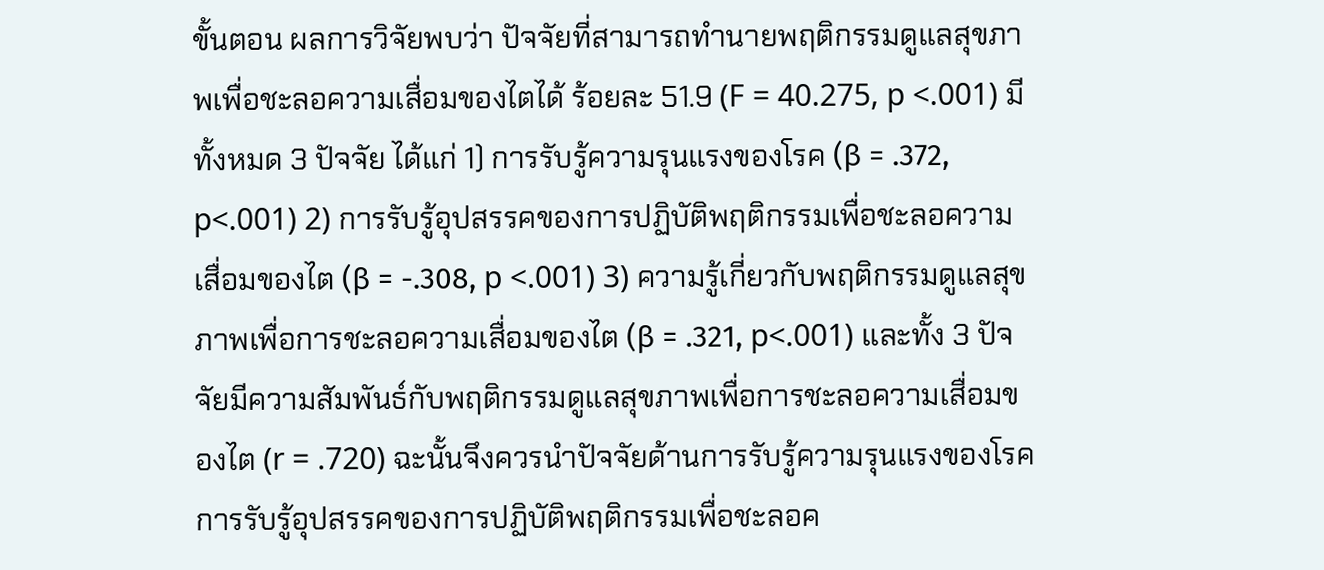ขั้นตอน ผลการวิจัยพบว่า ปัจจัยที่สามารถทำนายพฤติกรรมดูแลสุขภาพเพื่อชะลอความเสื่อมของไตได้ ร้อยละ 51.9 (F = 40.275, p <.001) มีทั้งหมด 3 ปัจจัย ได้แก่ 1) การรับรู้ความรุนแรงของโรค (β = .372, p<.001) 2) การรับรู้อุปสรรคของการปฏิบัติพฤติกรรมเพื่อชะลอความเสื่อมของไต (β = -.308, p <.001) 3) ความรู้เกี่ยวกับพฤติกรรมดูแลสุขภาพเพื่อการชะลอความเสื่อมของไต (β = .321, p<.001) และทั้ง 3 ปัจจัยมีความสัมพันธ์กับพฤติกรรมดูแลสุขภาพเพื่อการชะลอความเสื่อมของไต (r = .720) ฉะนั้นจึงควรนําปัจจัยด้านการรับรู้ความรุนแรงของโรค การรับรู้อุปสรรคของการปฏิบัติพฤติกรรมเพื่อชะลอค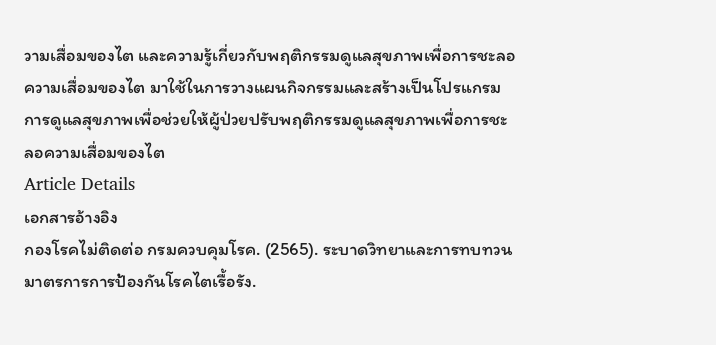วามเสื่อมของไต และความรู้เกี่ยวกับพฤติกรรมดูแลสุขภาพเพื่อการชะลอความเสื่อมของไต มาใช้ในการวางแผนกิจกรรมและสร้างเป็นโปรแกรมการดูแลสุขภาพเพื่อช่วยให้ผู้ป่วยปรับพฤติกรรมดูแลสุขภาพเพื่อการชะลอความเสื่อมของไต
Article Details
เอกสารอ้างอิง
กองโรคไม่ติดต่อ กรมควบคุมโรค. (2565). ระบาดวิทยาและการทบทวนมาตรการการป้องกันโรคไตเรื้อรัง.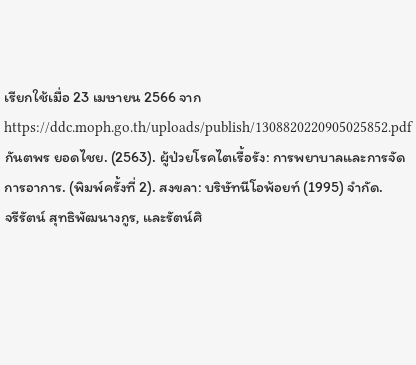เรียกใช้เมื่อ 23 เมษายน 2566 จาก https://ddc.moph.go.th/uploads/publish/1308820220905025852.pdf
กันตพร ยอดไชย. (2563). ผู้ป่วยโรคไตเรื้อรัง: การพยาบาลและการจัดการอาการ. (พิมพ์ครั้งที่ 2). สงขลา: บริษัทนีโอพ้อยท์ (1995) จำกัด.
จรีรัตน์ สุทธิพัฒนางกูร, และรัตน์ศิ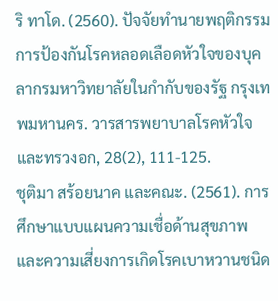ริ ทาโด. (2560). ปัจจัยทำนายพฤติกรรมการป้องกันโรคหลอดเลือดหัวใจของบุคลากรมหาวิทยาลัยในกำกับของรัฐ กรุงเทพมหานคร. วารสารพยาบาลโรคหัวใจและทรวงอก, 28(2), 111-125.
ชุติมา สร้อยนาค และคณะ. (2561). การศึกษาแบบแผนความเชื่อด้านสุขภาพและความเสี่ยงการเกิดโรคเบาหวานชนิด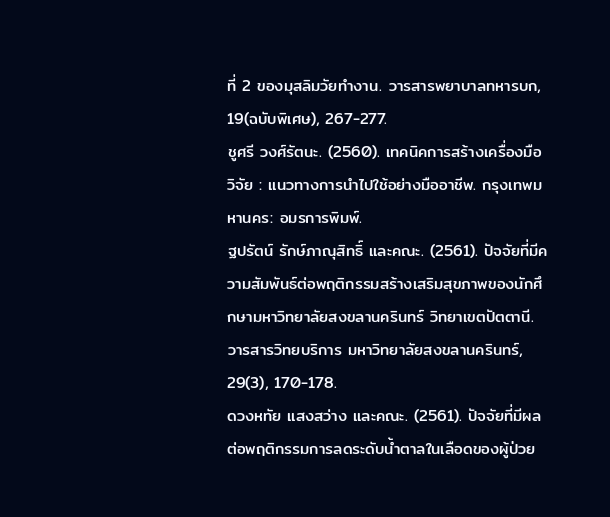ที่ 2 ของมุสลิมวัยทำงาน. วารสารพยาบาลทหารบก, 19(ฉบับพิเศษ), 267-277.
ชูศรี วงศ์รัตนะ. (2560). เทคนิคการสร้างเครื่องมือวิจัย : แนวทางการนำไปใช้อย่างมืออาชีพ. กรุงเทพมหานคร: อมรการพิมพ์.
ฐปรัตน์ รักษ์ภาณุสิทธิ์ และคณะ. (2561). ปัจจัยที่มีความสัมพันธ์ต่อพฤติกรรมสร้างเสริมสุขภาพของนักศึกษามหาวิทยาลัยสงขลานครินทร์ วิทยาเขตปัตตานี. วารสารวิทยบริการ มหาวิทยาลัยสงขลานครินทร์, 29(3), 170-178.
ดวงหทัย แสงสว่าง และคณะ. (2561). ปัจจัยที่มีผลต่อพฤติกรรมการลดระดับน้ำตาลในเลือดของผู้ป่วย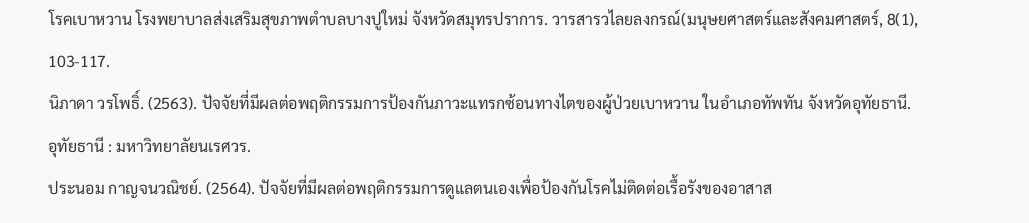โรคเบาหวาน โรงพยาบาลส่งเสริมสุขภาพตำบลบางปูใหม่ จังหวัดสมุทรปราการ. วารสารวไลยลงกรณ์(มนุษยศาสตร์และสังคมศาสตร์, 8(1), 103-117.
นิภาดา วรโพธิ์. (2563). ปัจจัยที่มีผลต่อพฤติกรรมการป้องกันภาวะแทรกซ้อนทางไตของผู้ป่วยเบาหวาน ในอำเภอทัพทัน จังหวัดอุทัยธานี. อุทัยธานี : มหาวิทยาลัยนเรศวร.
ประนอม กาญจนวณิชย์. (2564). ปัจจัยที่มีผลต่อพฤติกรรมการดูแลตนเองเพื่อป้องกันโรคไม่ติดต่อเรื้อรังของอาสาส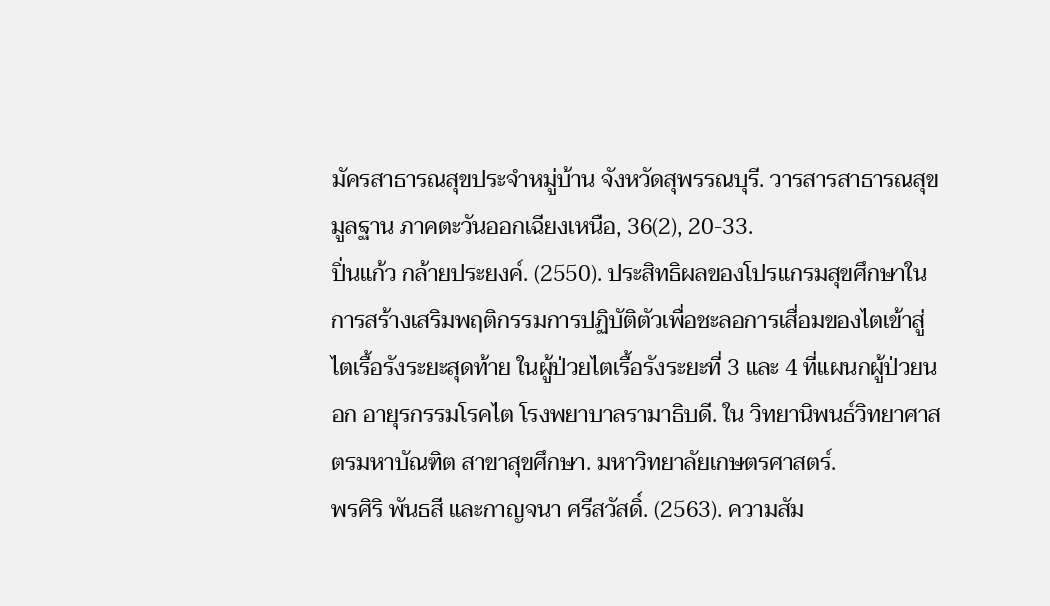มัครสาธารณสุขประจำหมู่บ้าน จังหวัดสุพรรณบุรี. วารสารสาธารณสุขมูลฐาน ภาคตะวันออกเฉียงเหนือ, 36(2), 20-33.
ปิ่นแก้ว กล้ายประยงค์. (2550). ประสิทธิผลของโปรแกรมสุขศึกษาในการสร้างเสริมพฤติกรรมการปฏิบัติตัวเพื่อชะลอการเสื่อมของไตเข้าสู่ไตเรื้อรังระยะสุดท้าย ในผู้ป่วยไตเรื้อรังระยะที่ 3 และ 4 ที่แผนกผู้ป่วยนอก อายุรกรรมโรคไต โรงพยาบาลรามาธิบดี. ใน วิทยานิพนธ์วิทยาศาสตรมหาบัณฑิต สาขาสุขศึกษา. มหาวิทยาลัยเกษตรศาสตร์.
พรศิริ พันธสี และกาญจนา ศรีสวัสดิ์. (2563). ความสัม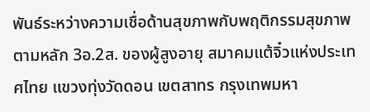พันธ์ระหว่างความเชื่อด้านสุขภาพกับพฤติกรรมสุขภาพตามหลัก 3อ.2ส. ของผู้สูงอายุ สมาคมแต้จิ๋วแห่งประเทศไทย แขวงทุ่งวัดดอน เขตสาทร กรุงเทพมหา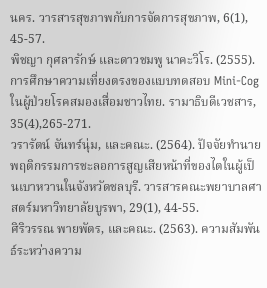นคร. วารสารสุขภาพกับการจัดการสุขภาพ, 6(1), 45-57.
พิชญา กุศลารักษ์ และดาวชมพู นาคะวิโร. (2555). การศึกษาความเที่ยงตรงของแบบทดสอบ Mini-Cog ในผู้ป่วยโรคสมองเสื่อมชาวไทย. รามาธิบดีเวชสาร, 35(4),265-271.
วรารัตน์ จันทร์นุ่ม, และคณะ. (2564). ปัจจัยทำนายพฤติกรรมการชะลอการสูญเสียหน้าที่ของไตในผู้เป็นเบาหวานในจังหวัดชลบุรี. วารสารคณะพยาบาลศาสตร์มหาวิทยาลัยบูรพา, 29(1), 44-55.
ศิริวรรณ พายพัตร, และคณะ. (2563). ความสัมพันธ์ระหว่างความ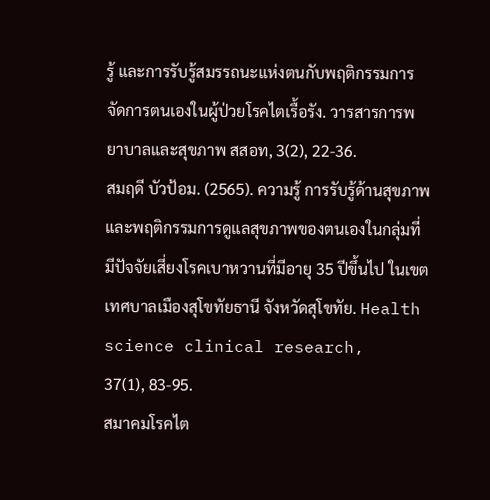รู้ และการรับรู้สมรรถนะแห่งตนกับพฤติกรรมการจัดการตนเองในผู้ป่วยโรคไตเรื้อรัง. วารสารการพยาบาลและสุขภาพ สสอท, 3(2), 22-36.
สมฤดี บัวป้อม. (2565). ความรู้ การรับรู้ด้านสุขภาพ และพฤติกรรมการดูแลสุขภาพของตนเองในกลุ่มที่มีปัจจัยเสี่ยงโรคเบาหวานที่มีอายุ 35 ปีขึ้นไป ในเขตเทศบาลเมืองสุโขทัยธานี จังหวัดสุโขทัย. Health science clinical research, 37(1), 83-95.
สมาคมโรคไต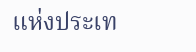แห่งประเท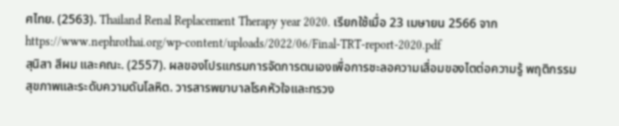ศไทย. (2563). Thailand Renal Replacement Therapy year 2020. เรียกใช้เมื่อ 23 เมษายน 2566 จาก https://www.nephrothai.org/wp-content/uploads/2022/06/Final-TRT-report-2020.pdf
สุนิสา สีผม และคณะ. (2557). ผลของโปรแกรมการจัดการตนเองเพื่อการชะลอความเสื่อมของไตต่อความรู้ พฤติกรรมสุขภาพและระดับความดันโลหิต. วารสารพยาบาลโรคหัวใจและทรวง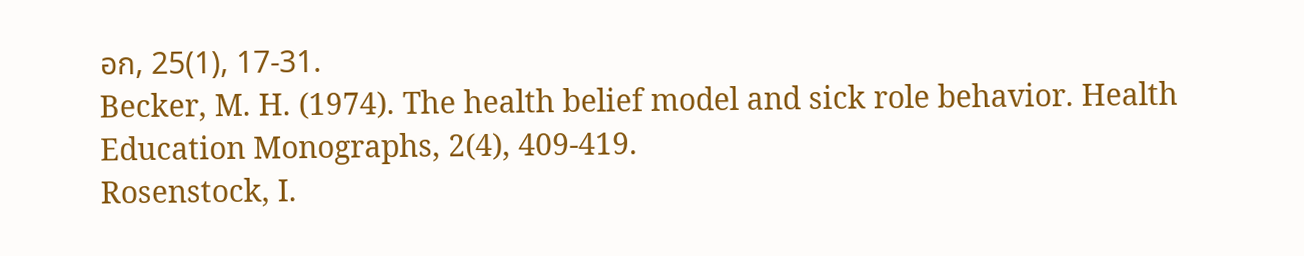อก, 25(1), 17-31.
Becker, M. H. (1974). The health belief model and sick role behavior. Health Education Monographs, 2(4), 409-419.
Rosenstock, I.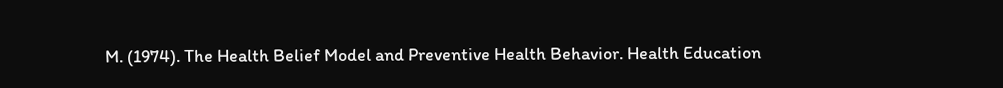M. (1974). The Health Belief Model and Preventive Health Behavior. Health Education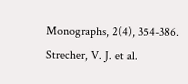Monographs, 2(4), 354-386.
Strecher, V. J. et al.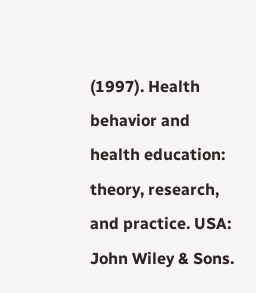(1997). Health behavior and health education: theory, research, and practice. USA: John Wiley & Sons.